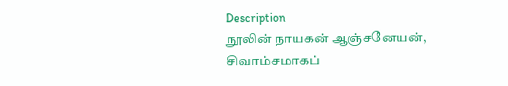Description
நூலின் நாயகன் ஆஞ்சனேயன், சிவாம்சமாகப்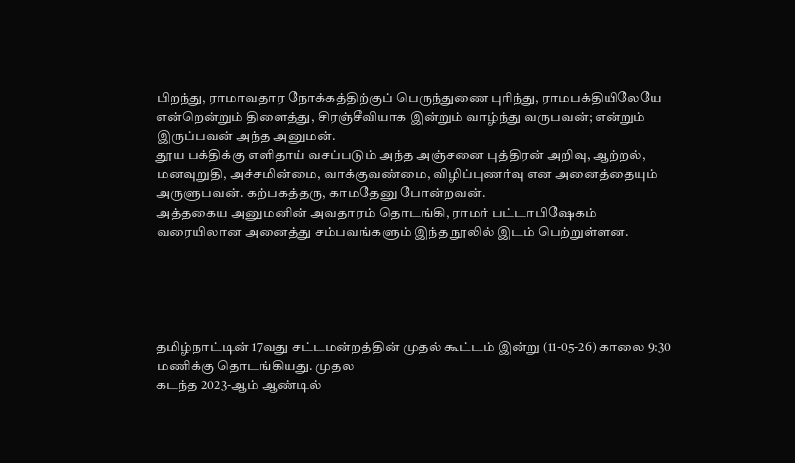பிறந்து, ராமாவதார நோக்கத்திற்குப் பெருந்துணை புரிந்து, ராமபக்தியிலேயே என்றென்றும் திளைத்து, சிரஞ்சீவியாக இன்றும் வாழ்ந்து வருபவன்; என்றும் இருப்பவன் அந்த அனுமன்.
தூய பக்திக்கு எளிதாய் வசப்படும் அந்த அஞ்சனை புத்திரன் அறிவு, ஆற்றல், மனவுறுதி, அச்சமின்மை, வாக்குவண்மை, விழிப்புணர்வு என அனைத்தையும் அருளுபவன். கற்பகத்தரு, காமதேனு போன்றவன்.
அத்தகைய அனுமனின் அவதாரம் தொடங்கி, ராமர் பட்டாபிஷேகம் வரையிலான அனைத்து சம்பவங்களும் இந்த நூலில் இடம் பெற்றுள்ளன.





தமிழ்நாட்டின் 17வது சட்டமன்றத்தின் முதல் கூட்டம் இன்று (11-05-26) காலை 9:30 மணிக்கு தொடங்கியது. முதல
கடந்த 2023-ஆம் ஆண்டில்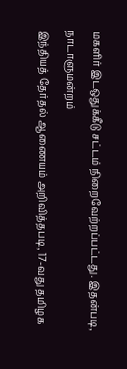மகளிர் இடஒதுக்கீடு சட்டம் நிறைவேற்றப்பட்டது. இதன்படி, நாடாளுமன்றம்
இந்தியத் தேர்தல் ஆணையம் அறிவித்தபடி, 17-வது தமிழக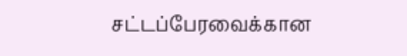சட்டப்பேரவைக்கான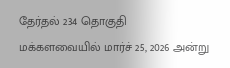தேர்தல் 234 தொகுதி
மக்களவையில் மார்ச் 25, 2026 அன்று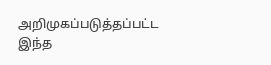அறிமுகப்படுத்தப்பட்ட இந்த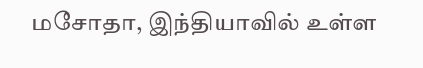மசோதா, இந்தியாவில் உள்ள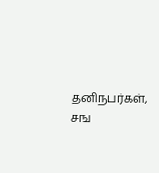தனிநபர்கள், சங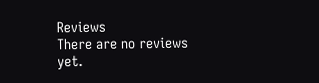Reviews
There are no reviews yet.